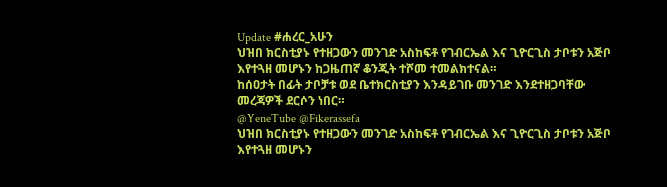Update #ሐረር_አሁን
ህዝበ ክርስቲያኑ የተዘጋውን መንገድ አስከፍቶ የገብርኤል እና ጊዮርጊስ ታቦቱን አጅቦ እየተጓዘ መሆኑን ከጋዜጠኛ ቆንጂት ተሾመ ተመልክተናል።
ከሰዐታት በፊት ታቦቻቱ ወደ ቤተክርስቲያን እንዳይገቡ መንገድ እንደተዘጋባቸው መረጃዎች ደርሶን ነበር።
@YeneTube @Fikerassefa
ህዝበ ክርስቲያኑ የተዘጋውን መንገድ አስከፍቶ የገብርኤል እና ጊዮርጊስ ታቦቱን አጅቦ እየተጓዘ መሆኑን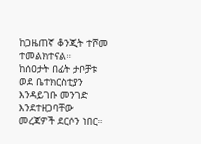ከጋዜጠኛ ቆንጂት ተሾመ ተመልክተናል።
ከሰዐታት በፊት ታቦቻቱ ወደ ቤተክርስቲያን እንዳይገቡ መንገድ እንደተዘጋባቸው መረጃዎች ደርሶን ነበር።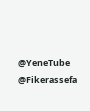@YeneTube @Fikerassefa